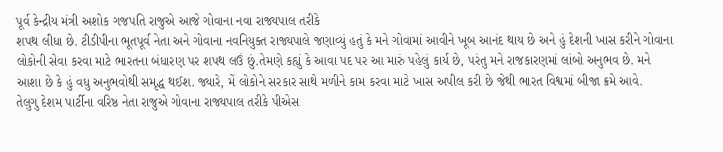પૂર્વ કેન્દ્રીય મંત્રી અશોક ગજપતિ રાજુએ આજે ગોવાના નવા રાજ્યપાલ તરીકે
શપથ લીધા છે. ટીડીપીના ભૂતપૂર્વ નેતા અને ગોવાના નવનિયુક્ત રાજ્યપાલે જણાવ્યું હતું કે મને ગોવામાં આવીને ખૂબ આનંદ થાય છે અને હું દેશની ખાસ કરીને ગોવાના લોકોની સેવા કરવા માટે ભારતના બંધારણ પર શપથ લઉં છું.તેમણે કહ્યું કે આવા પદ પર આ મારું પહેલું કાર્ય છે, પરંતુ મને રાજકારણમાં લાંબો અનુભવ છે. મને આશા છે કે હું વધુ અનુભવોથી સમૃદ્ધ થઈશ. જ્યારે, મેં લોકોને સરકાર સાથે મળીને કામ કરવા માટે ખાસ અપીલ કરી છે જેથી ભારત વિશ્વમાં બીજા ક્રમે આવે.
તેલુગુ દેશમ પાર્ટીના વરિષ્ઠ નેતા રાજુએ ગોવાના રાજ્યપાલ તરીકે પીએસ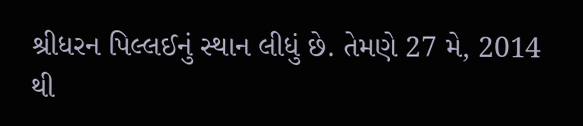શ્રીધરન પિલ્લઈનું સ્થાન લીધું છે. તેમણે 27 મે, 2014 થી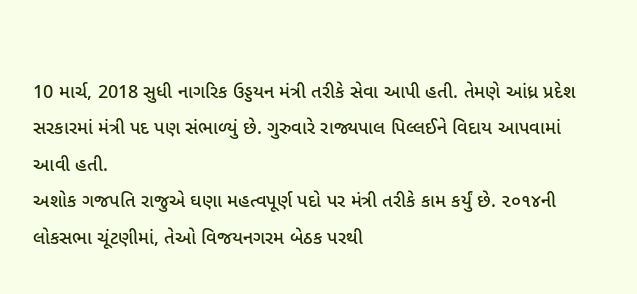10 માર્ચ, 2018 સુધી નાગરિક ઉડ્ડયન મંત્રી તરીકે સેવા આપી હતી. તેમણે આંધ્ર પ્રદેશ સરકારમાં મંત્રી પદ પણ સંભાળ્યું છે. ગુરુવારે રાજ્યપાલ પિલ્લઈને વિદાય આપવામાં આવી હતી.
અશોક ગજપતિ રાજુએ ઘણા મહત્વપૂર્ણ પદો પર મંત્રી તરીકે કામ કર્યું છે. ૨૦૧૪ની લોકસભા ચૂંટણીમાં, તેઓ વિજયનગરમ બેઠક પરથી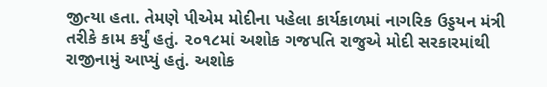જીત્યા હતા. તેમણે પીએમ મોદીના પહેલા કાર્યકાળમાં નાગરિક ઉડ્ડયન મંત્રી તરીકે કામ કર્યું હતું. ૨૦૧૮માં અશોક ગજપતિ રાજુએ મોદી સરકારમાંથી રાજીનામું આપ્યું હતું. અશોક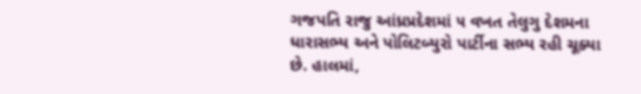ગજપતિ રાજુ આંધ્રપ્રદેશમાં ૫ વખત તેલુગુ દેશમના ધારાસભ્ય અને પોલિટબ્યુરો પાર્ટીના સભ્ય રહી ચૂક્યા છે. હાલમાં,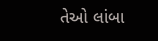તેઓ લાંબા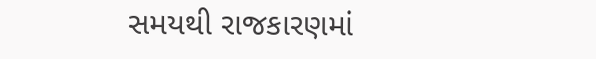સમયથી રાજકારણમાં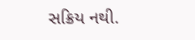સક્રિય નથી.